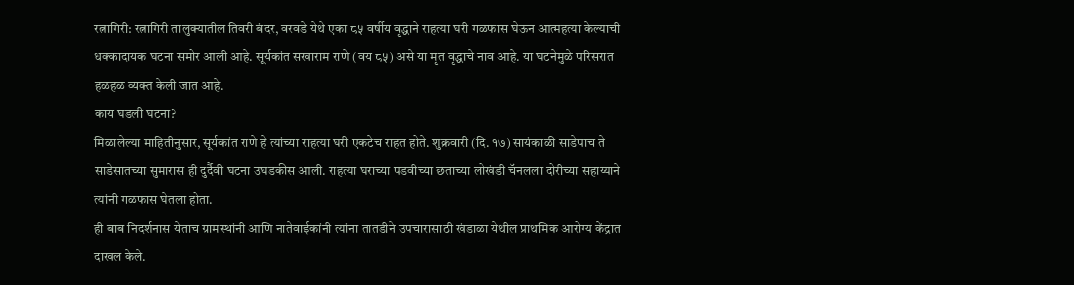रत्नागिरी: रत्नागिरी तालुक्यातील तिवरी बंदर, वरवडे येथे एका ८५ वर्षीय वृद्धाने राहत्या घरी गळफास घेऊन आत्महत्या केल्याची धक्कादायक घटना समोर आली आहे. सूर्यकांत सखाराम राणे (वय ८५) असे या मृत वृद्धाचे नाव आहे. या घटनेमुळे परिसरात हळहळ व्यक्त केली जात आहे.
काय घडली घटना?
मिळालेल्या माहितीनुसार, सूर्यकांत राणे हे त्यांच्या राहत्या घरी एकटेच राहत होते. शुक्रवारी (दि. १७) सायंकाळी साडेपाच ते साडेसातच्या सुमारास ही दुर्दैवी घटना उघडकीस आली. राहत्या घराच्या पडवीच्या छताच्या लोखंडी चॅनलला दोरीच्या सहाय्याने त्यांनी गळफास घेतला होता.
ही बाब निदर्शनास येताच ग्रामस्थांनी आणि नातेवाईकांनी त्यांना तातडीने उपचारासाठी खंडाळा येथील प्राथमिक आरोग्य केंद्रात दाखल केले.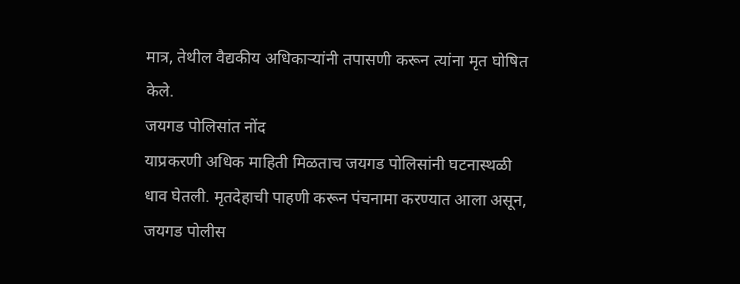मात्र, तेथील वैद्यकीय अधिकाऱ्यांनी तपासणी करून त्यांना मृत घोषित केले.
जयगड पोलिसांत नोंद
याप्रकरणी अधिक माहिती मिळताच जयगड पोलिसांनी घटनास्थळी धाव घेतली. मृतदेहाची पाहणी करून पंचनामा करण्यात आला असून, जयगड पोलीस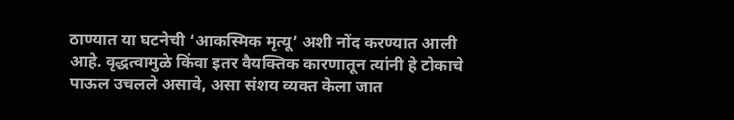ठाण्यात या घटनेची ‘आकस्मिक मृत्यू’ अशी नोंद करण्यात आली आहे. वृद्धत्वामुळे किंवा इतर वैयक्तिक कारणातून त्यांनी हे टोकाचे पाऊल उचलले असावे, असा संशय व्यक्त केला जात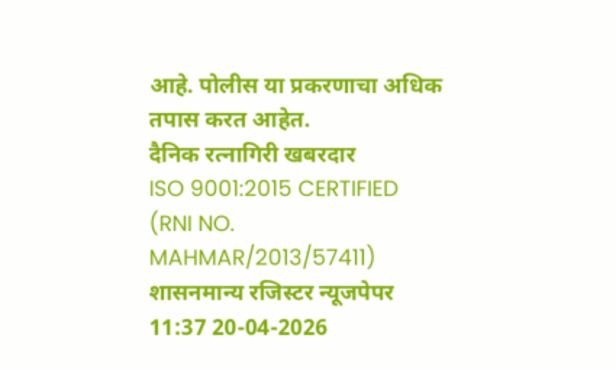आहे. पोलीस या प्रकरणाचा अधिक तपास करत आहेत.
दैनिक रत्नागिरी खबरदार
ISO 9001:2015 CERTIFIED
(RNI NO. MAHMAR/2013/57411)
शासनमान्य रजिस्टर न्यूजपेपर
11:37 20-04-2026